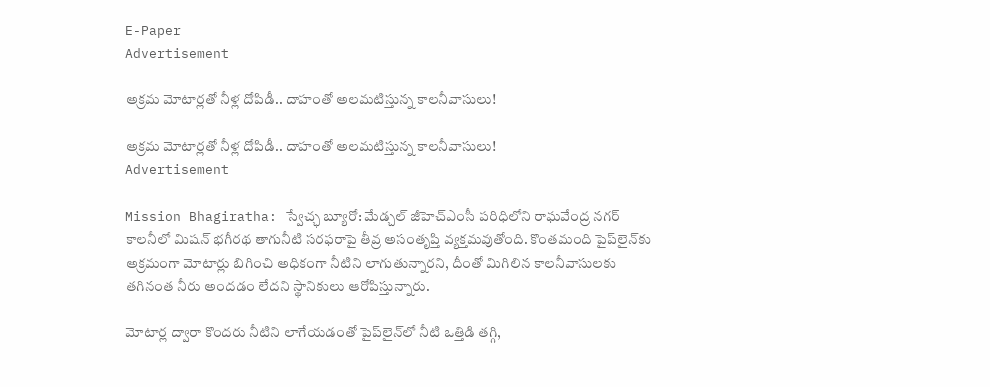E-Paper
Advertisement

అక్రమ మోటార్లతో నీళ్ల దోపిడీ.. దాహంతో అలమటిస్తున్న కాలనీవాసులు!

అక్రమ మోటార్లతో నీళ్ల దోపిడీ.. దాహంతో అలమటిస్తున్న కాలనీవాసులు!
Advertisement

Mission Bhagiratha: స్వేచ్ఛ బ్యూరో: మేడ్చల్ జీహెచ్‌ఎంసీ పరిధిలోని రాఘవేంద్ర నగర్ కాలనీలో మిషన్ భగీరథ తాగునీటి సరఫరాపై తీవ్ర అసంతృప్తి వ్యక్తమవుతోంది. కొంతమంది పైప్‌లైన్‌కు అక్రమంగా మోటార్లు బిగించి అధికంగా నీటిని లాగుతున్నారని, దీంతో మిగిలిన కాలనీవాసులకు తగినంత నీరు అందడం లేదని స్థానికులు ఆరోపిస్తున్నారు.

మోటార్ల ద్వారా కొందరు నీటిని లాగేయడంతో పైప్‌లైన్‌లో నీటి ఒత్తిడి తగ్గి,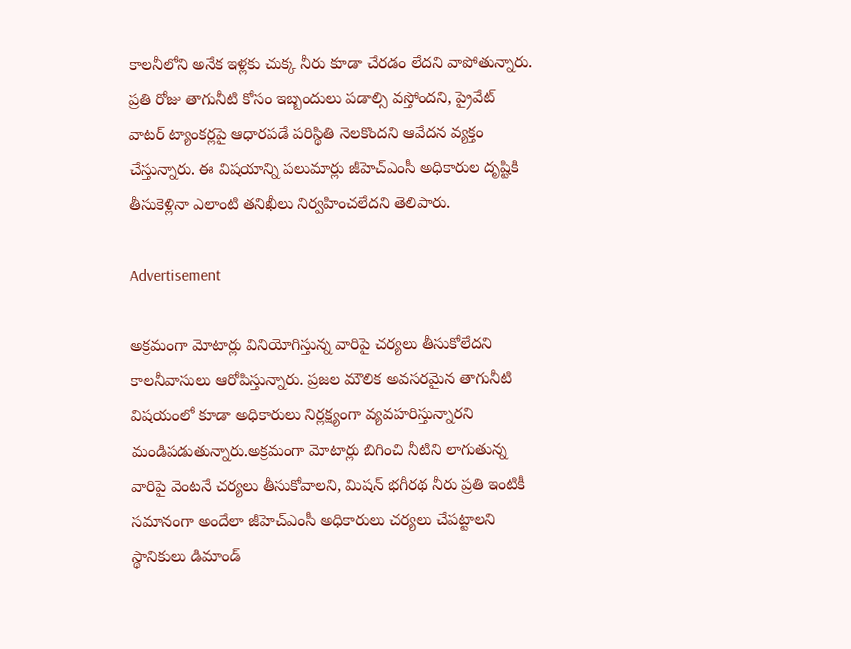కాలనీలోని అనేక ఇళ్లకు చుక్క నీరు కూడా చేరడం లేదని వాపోతున్నారు. ప్రతి రోజు తాగునీటి కోసం ఇబ్బందులు పడాల్సి వస్తోందని, ప్రైవేట్ వాటర్ ట్యాంకర్లపై ఆధారపడే పరిస్థితి నెలకొందని ఆవేదన వ్యక్తం చేస్తున్నారు. ఈ విషయాన్ని పలుమార్లు జీహెచ్‌ఎంసీ అధికారుల దృష్టికి తీసుకెళ్లినా ఎలాంటి తనిఖీలు నిర్వహించలేదని తెలిపారు.

Advertisement

అక్రమంగా మోటార్లు వినియోగిస్తున్న వారిపై చర్యలు తీసుకోలేదని కాలనీవాసులు ఆరోపిస్తున్నారు. ప్రజల మౌలిక అవసరమైన తాగునీటి విషయంలో కూడా అధికారులు నిర్లక్ష్యంగా వ్యవహరిస్తున్నారని మండిపడుతున్నారు.అక్రమంగా మోటార్లు బిగించి నీటిని లాగుతున్న వారిపై వెంటనే చర్యలు తీసుకోవాలని, మిషన్ భగీరథ నీరు ప్రతి ఇంటికీ సమానంగా అందేలా జీహెచ్‌ఎంసీ అధికారులు చర్యలు చేపట్టాలని స్థానికులు డిమాండ్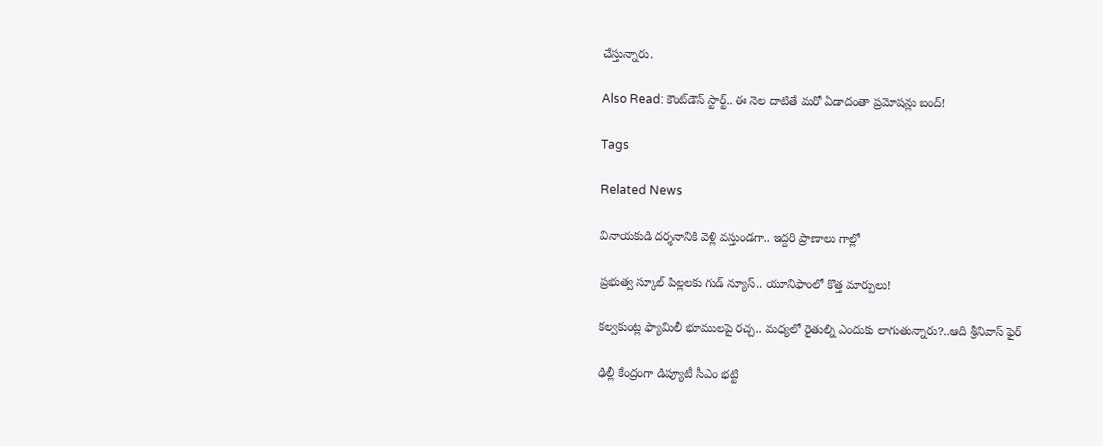చేస్తున్నారు.

Also Read: కౌంట్‌డౌన్ స్టార్ట్.. ఈ నెల దాటితే మరో ఏడాదంతా ప్రమోషన్లు బంద్!

Tags

Related News

వినాయకుడి దర్శనానికి వెళ్లి వస్తుండగా.. ఇద్దరి ప్రాణాలు గాల్లో

ప్రభుత్వ స్కూల్ పిల్లలకు గుడ్ న్యూస్.. యూనిఫాంలో కొత్త మార్పులు!

కల్వకుంట్ల ఫ్యామిలీ భూములపై రచ్చ.. మధ్యలో రైతుల్ని ఎందుకు లాగుతున్నారు?..ఆది శ్రీనివాస్ ఫైర్

ఢిల్లీ కేంద్రంగా డిప్యూటీ సీఎం భట్టి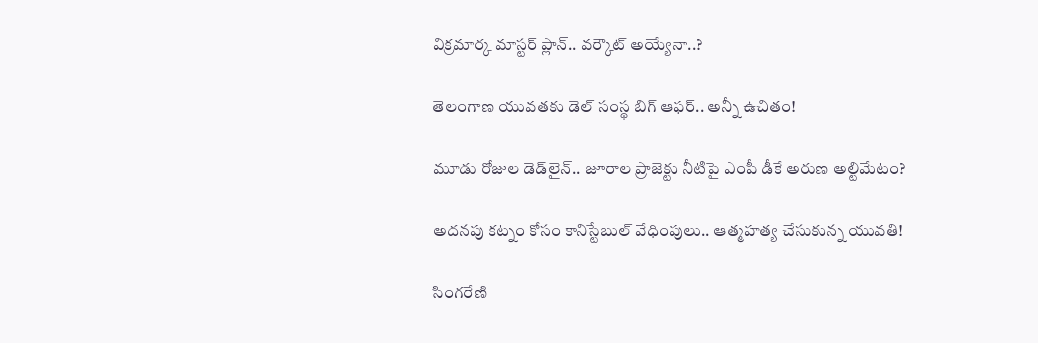విక్రమార్క మాస్టర్ ప్లాన్.. వర్కౌట్ అయ్యేనా..?

తెలంగాణ యువతకు డెల్ సంస్థ బిగ్ ఆఫర్.. అన్నీ ఉచితం!

మూడు రోజుల డెడ్‌లైన్.. జూరాల ప్రాజెక్టు నీటిపై ఎంపీ డీకే అరుణ అల్టిమేటం?

అదనపు కట్నం కోసం కానిస్టేబుల్ వేధింపులు.. ఆత్మహత్య చేసుకున్న యువతి!

సింగరేణి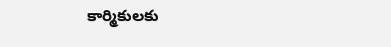కార్మికులకు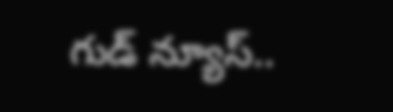గుడ్ న్యూస్..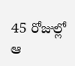45 రోజుల్లో ఆ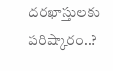దరఖాస్తులకు పరిష్కారం..?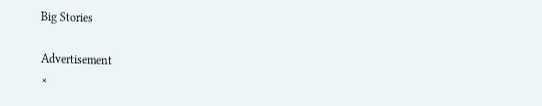Big Stories

Advertisement
×